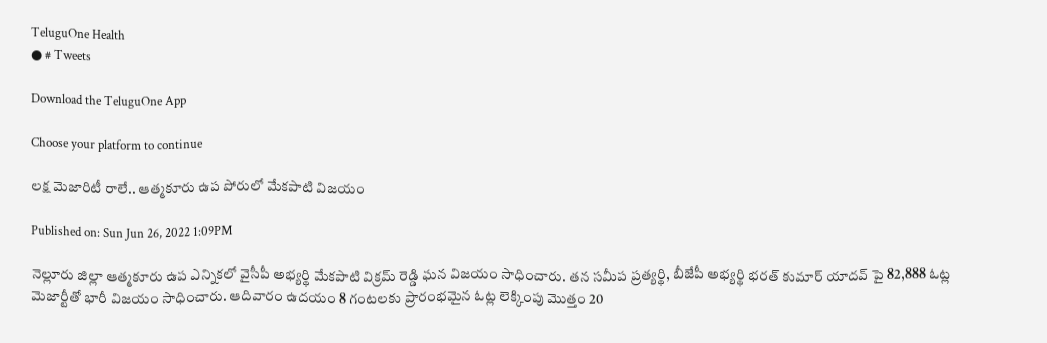TeluguOne Health
● # Tweets

Download the TeluguOne App

Choose your platform to continue

లక్ష మెజారిటీ రాలే.. ఆత్మకూరు ఉప పోరులో మేకపాటి విజయం

Published on: Sun Jun 26, 2022 1:09PM

నెల్లూరు జిల్లా ఆత్మకూరు ఉప ఎన్నికలో వైసీపీ అభ్యర్థి మేకపాటి విక్రమ్‌ రెడ్డి ఘన విజయం సాధించారు. తన సమీప ప్రత్యర్థి, బీజేపీ అభ్యర్థి భరత్‌ కుమార్‌ యాదవ్‌ పై 82,888 ఓట్ల మెజార్టీతో భారీ విజయం సాధించారు. ఆదివారం ఉదయం 8 గంటలకు ప్రారంభమైన ఓట్ల లెక్కింపు మొత్తం 20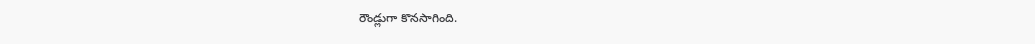రౌండ్లుగా కొనసాగింది.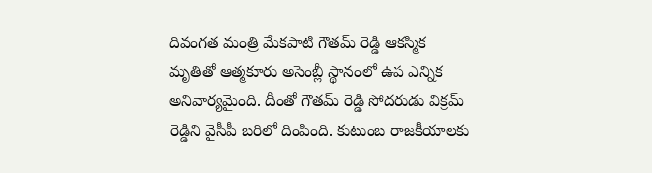దివంగత మంత్రి మేకపాటి గౌతమ్‌ రెడ్డి ఆకస్మిక మృతితో ఆత్మకూరు అసెంబ్లీ స్థానంలో ఉప ఎన్నిక అనివార్యమైంది. దీంతో గౌతమ్‌ రెడ్డి సోదరుడు విక్రమ్‌ రెడ్డిని వైసీపీ బరిలో దింపింది. కుటుంబ రాజకీయాలకు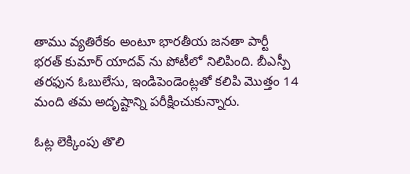తాము వ్యతిరేకం అంటూ భారతీయ జనతా పార్టీ భరత్‌ కుమార్‌ యాదవ్‌ ను పోటీలో నిలిపింది. బీఎస్పీ తరఫున ఓబులేసు, ఇండిపెండెంట్లతో కలిపి మొత్తం 14 మంది తమ అదృష్టాన్ని పరీక్షించుకున్నారు.

ఓట్ల లెక్కింపు తొలి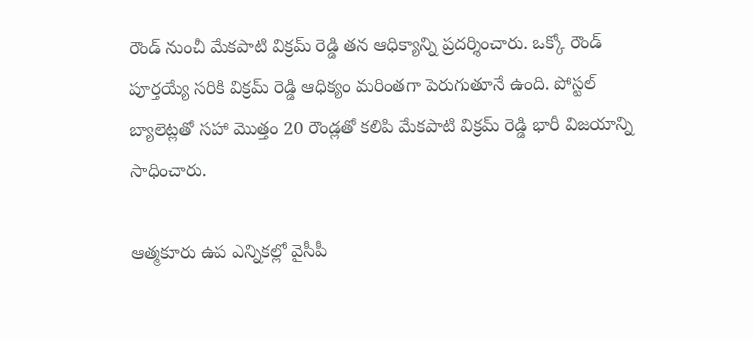రౌండ్‌ నుంచీ మేకపాటి విక్రమ్‌ రెడ్డి తన ఆధిక్యాన్ని ప్రదర్శించారు. ఒక్కో రౌండ్‌ పూర్తయ్యే సరికి విక్రమ్‌ రెడ్డి ఆధిక్యం మరింతగా పెరుగుతూనే ఉంది. పోస్టల్‌ బ్యాలెట్లతో సహా మొత్తం 20 రౌండ్లతో కలిపి మేకపాటి విక్రమ్‌ రెడ్డి భారీ విజయాన్ని సాధించారు.

ఆత్మకూరు ఉప ఎన్నికల్లో వైసీపీ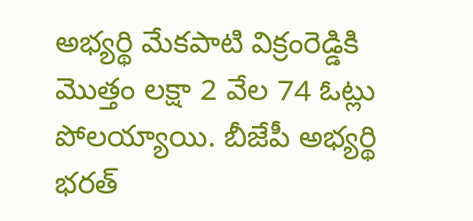అభ్యర్థి మేకపాటి విక్రంరెడ్డికి మొత్తం లక్షా 2 వేల 74 ఓట్లు పోలయ్యాయి. బీజేపీ అభ్యర్థి భరత్‌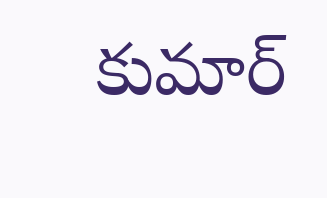కుమార్‌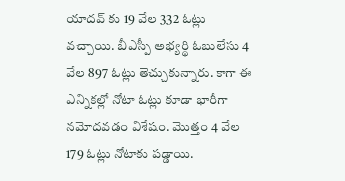యాదవ్‌ కు 19 వేల 332 ఓట్లు వచ్చాయి. బీఎస్పీ అభ్యర్థి ఓబులేసు 4 వేల 897 ఓట్లు తెచ్చుకున్నారు. కాగా ఈ ఎన్నికల్లో నోటా ఓట్లు కూడా భారీగా నమోదవడం విశేషం. మొత్తం 4 వేల 179 ఓట్లు నోటాకు పడ్డాయి.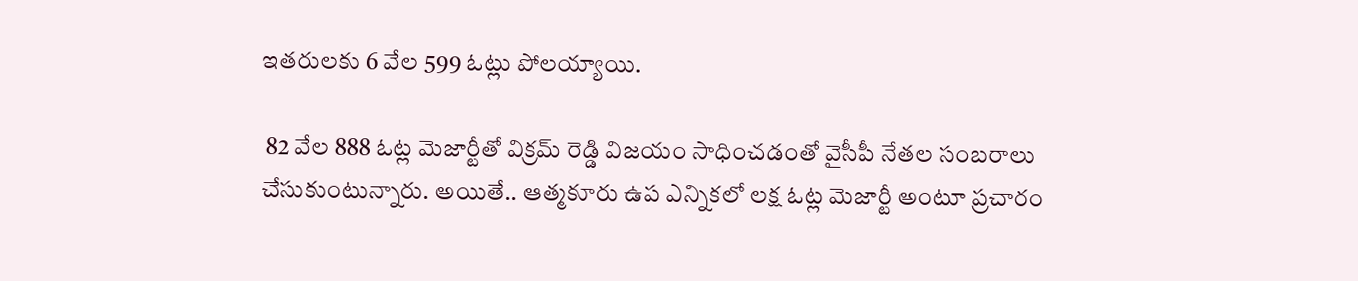ఇతరులకు 6 వేల 599 ఓట్లు పోలయ్యాయి.

 82 వేల 888 ఓట్ల మెజార్టీతో విక్రమ్‌ రెడ్డి విజయం సాధించడంతో వైసీపీ నేతల సంబరాలు చేసుకుంటున్నారు. అయితే.. ఆత్మకూరు ఉప ఎన్నికలో లక్ష ఓట్ల మెజార్టీ అంటూ ప్రచారం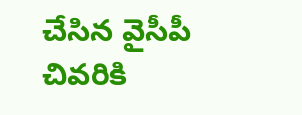చేసిన వైసీపీ చివరికి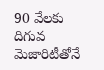90 వేలకు దిగువ మెజారిటీతోనే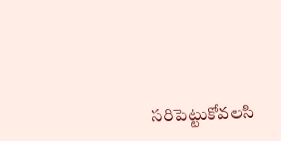సరిపెట్టుకోవలసి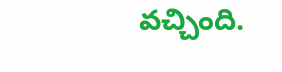వచ్చింది.